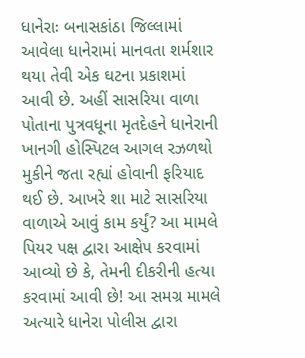ધાનેરાઃ બનાસકાંઠા જિલ્લામાં આવેલા ધાનેરામાં માનવતા શર્મશાર થયા તેવી એક ઘટના પ્રકાશમાં આવી છે. અહીં સાસરિયા વાળા પોતાના પુત્રવધૂના મૃતદેહને ધાનેરાની ખાનગી હોસ્પિટલ આગલ રઝળથો મુકીને જતા રહ્યાં હોવાની ફરિયાદ થઈ છે. આખરે શા માટે સાસરિયા વાળાએ આવું કામ કર્યું? આ મામલે પિયર પક્ષ દ્વારા આક્ષેપ કરવામાં આવ્યો છે કે, તેમની દીકરીની હત્યા કરવામાં આવી છે! આ સમગ્ર મામલે અત્યારે ધાનેરા પોલીસ દ્વારા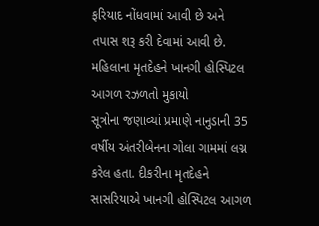ફરિયાદ નોંધવામાં આવી છે અને તપાસ શરૂ કરી દેવામાં આવી છે.
મહિલાના મૃતદેહને ખાનગી હોસ્પિટલ આગળ રઝળતો મુકાયો
સૂત્રોના જણાવ્યાં પ્રમાણે નાનુડાની 35 વર્ષીય અંતરીબેનના ગોલા ગામમાં લગ્ન કરેલ હતા. દીકરીના મૃતદેહને સાસરિયાએ ખાનગી હોસ્પિટલ આગળ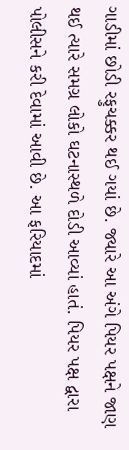ગાડીમાં છોડી રફુચક્કર થઈ ગયાં છે. જ્યારે આ અંગે પિયર પક્ષને જાણ થઈ ત્યારે સમગ્ર લોકો ઘટનાસ્થળે દોડી આવ્યાં હાતં. પિયર પક્ષ દ્વારા પોલીસને કરી દેવામાં આવી છે. આ ફરિયાદમાં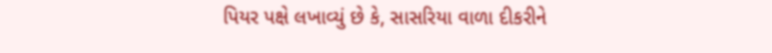પિયર પક્ષે લખાવ્યું છે કે, સાસરિયા વાળા દીકરીને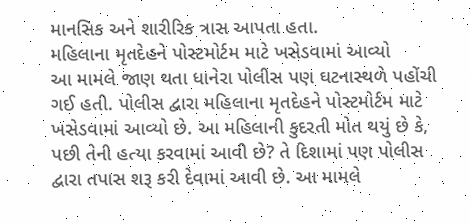માનસિક અને શારીરિક ત્રાસ આપતા હતા.
મહિલાના મૃતદેહને પોસ્ટમોર્ટમ માટે ખસેડવામાં આવ્યો
આ મામલે જાણ થતા ધાનેરા પોલીસ પણ ઘટનાસ્થળે પહોંચી ગઈ હતી. પોલીસ દ્વારા મહિલાના મૃતદેહને પોસ્ટમોર્ટમ માટે ખસેડવામાં આવ્યો છે. આ મહિલાની કુદરતી મોત થયું છે કે, પછી તેની હત્યા કરવામાં આવી છે? તે દિશામાં પણ પોલીસ દ્વારા તપાસ શરૂ કરી દેવામાં આવી છે. આ મામલે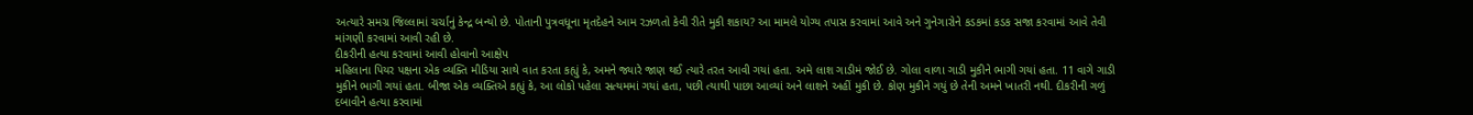અત્યારે સમગ્ર જિલ્લામાં ચર્ચાનું કેન્દ્ર બન્યો છે. પોતાની પુત્રવધૂના મૃતદેહને આમ રઝળતો કેવી રીતે મુકી શકાય? આ મામલે યોગ્ય તપાસ કરવામાં આવે અને ગુનેગારોને કડકમાં કડક સજા કરવામાં આવે તેવી માંગણી કરવામાં આવી રહી છે.
દીકરીની હત્યા કરવામાં આવી હોવાનો આક્ષેપ
મહિલાના પિયર પક્ષના એક વ્યક્તિ મીડિયા સાથે વાત કરતા કહ્યું કે, અમને જ્યારે જાણ થઈ ત્યારે તરત આવી ગયાં હતા. અમે લાશ ગાડીમં જોઈ છે. ગોલા વાળા ગાડી મુકીને ભાગી ગયાં હતા. 11 વાગે ગાડી મુકીને ભાગી ગયાં હતા. બીજા એક વ્યક્તિએ કહ્યું કે, આ લોકો પહેલા સત્યમમાં ગયાં હતા, પછી ત્યાથી પાછા આવ્યાં અને લાશને અહીં મુકી છે. કોણ મુકીને ગયું છે તેની અમને ખાતરી નથી. દીકરીની ગળું દબાવીને હત્યા કરવામાં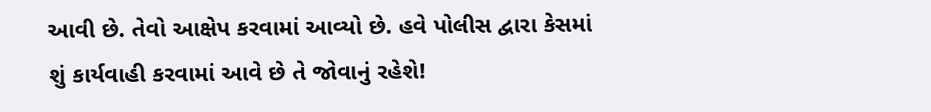આવી છે. તેવો આક્ષેપ કરવામાં આવ્યો છે. હવે પોલીસ દ્વારા કેસમાં શું કાર્યવાહી કરવામાં આવે છે તે જોવાનું રહેશે!